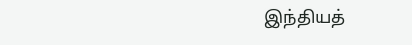இந்தியத்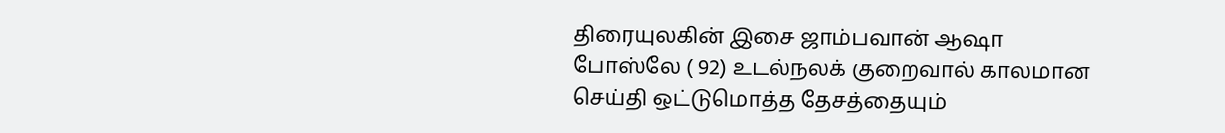திரையுலகின் இசை ஜாம்பவான் ஆஷா போஸ்லே ( 92) உடல்நலக் குறைவால் காலமான செய்தி ஒட்டுமொத்த தேசத்தையும்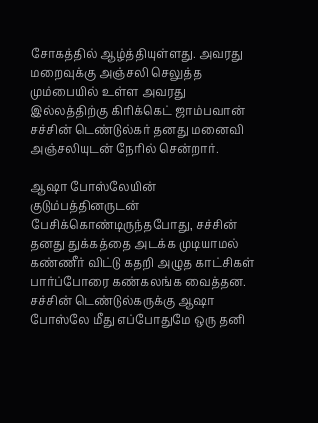சோகத்தில் ஆழ்த்தியுள்ளது. அவரது மறைவுக்கு அஞ்சலி செலுத்த மும்பையில் உள்ள அவரது இல்லத்திற்கு கிரிக்கெட் ஜாம்பவான் சச்சின் டெண்டுல்கர் தனது மனைவி அஞ்சலியுடன் நேரில் சென்றார்.

ஆஷா போஸ்லேயின் குடும்பத்தினருடன் பேசிக்கொண்டிருந்தபோது, சச்சின் தனது துக்கத்தை அடக்க முடியாமல் கண்ணீர் விட்டு கதறி அழுத காட்சிகள் பார்ப்போரை கண்கலங்க வைத்தன. சச்சின் டெண்டுல்கருக்கு ஆஷா போஸ்லே மீது எப்போதுமே ஒரு தனி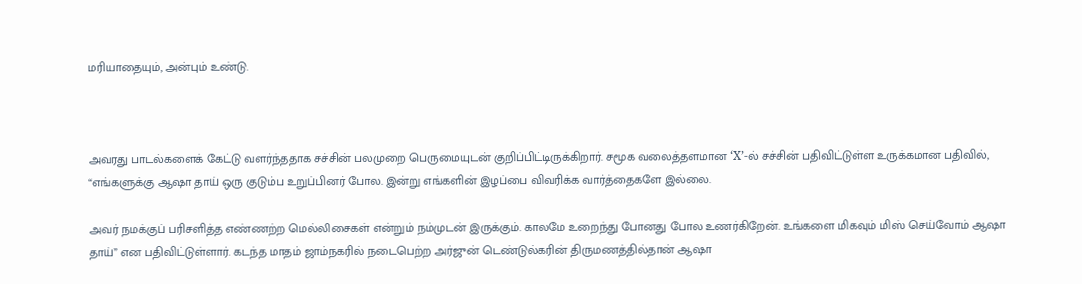மரியாதையும், அன்பும் உண்டு.



அவரது பாடல்களைக் கேட்டு வளர்ந்ததாக சச்சின் பலமுறை பெருமையுடன் குறிப்பிட்டிருக்கிறார். சமூக வலைத்தளமான ‘X’-ல் சச்சின் பதிவிட்டுள்ள உருக்கமான பதிவில், “எங்களுக்கு ஆஷா தாய் ஒரு குடும்ப உறுப்பினர் போல. இன்று எங்களின் இழப்பை விவரிக்க வார்த்தைகளே இல்லை.

அவர் நமக்குப் பரிசளித்த எண்ணற்ற மெல்லிசைகள் என்றும் நம்முடன் இருக்கும். காலமே உறைந்து போனது போல உணர்கிறேன். உங்களை மிகவும் மிஸ் செய்வோம் ஆஷா தாய்” என பதிவிட்டுள்ளார். கடந்த மாதம் ஜாம்நகரில் நடைபெற்ற அர்ஜுன் டெண்டுல்கரின் திருமணத்தில்தான் ஆஷா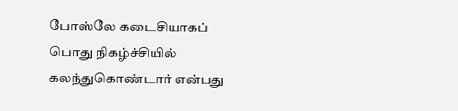போஸ்லே கடைசியாகப் பொது நிகழ்ச்சியில் கலந்துகொண்டார் என்பது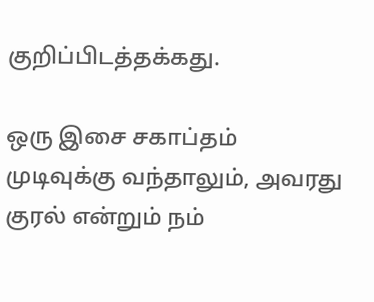குறிப்பிடத்தக்கது.

ஒரு இசை சகாப்தம் முடிவுக்கு வந்தாலும், அவரது குரல் என்றும் நம்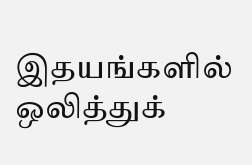இதயங்களில் ஒலித்துக்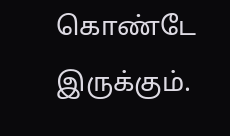கொண்டே இருக்கும்.